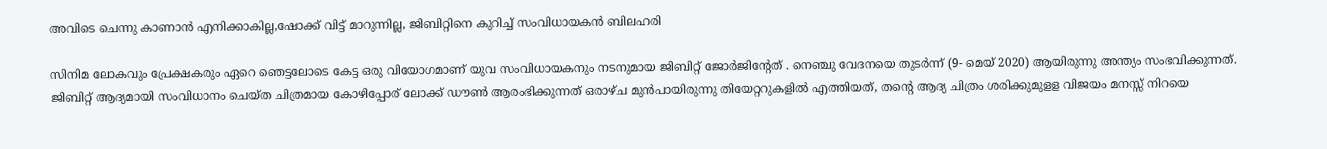അവിടെ ചെന്നു കാണാന്‍ എനിക്കാകില്ല,ഷോക്ക് വിട്ട് മാറുന്നില്ല, ജിബിറ്റിനെ കുറിച്ച് സംവിധായകന്‍ ബിലഹരി

സിനിമ ലോകവും പ്രേക്ഷകരും ഏറെ ഞെട്ടലോടെ കേട്ട ഒരു വിയോഗമാണ് യുവ സംവിധായകനും നടനുമായ ജിബിറ്റ് ജോർജിന്റേത് . നെഞ്ചു വേദനയെ തുടർന്ന് (9- മെയ് 2020) ആയിരുന്നു അന്ത്യം സംഭവിക്കുന്നത്. ജിബിറ്റ് ആദ്യമായി സംവിധാനം ചെയ്ത ചിത്രമായ കോഴിപ്പോര് ലോക്ക് ഡൗൺ ആരംഭിക്കുന്നത് ഒരാഴ്ച മുൻപായിരുന്നു തിയേറ്ററുകളിൽ എത്തിയത്, തന്റെ ആദ്യ ചിത്രം ശരിക്കുമുളള വിജയം മനസ്സ് നിറയെ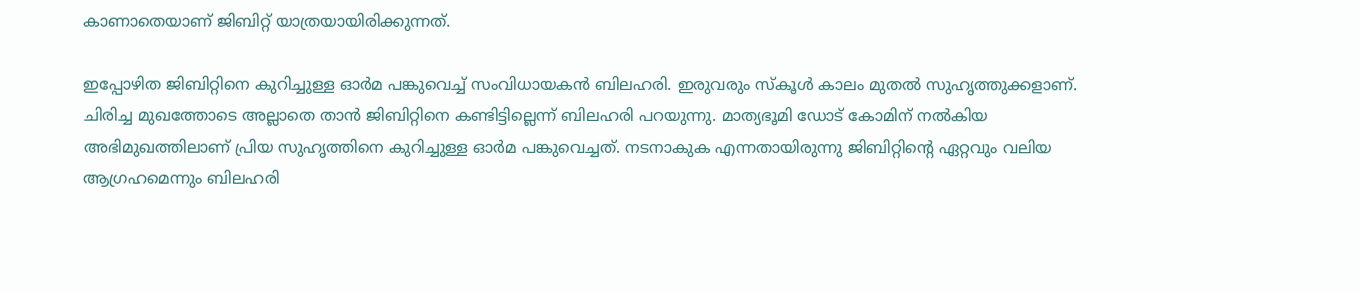കാണാതെയാണ് ജിബിറ്റ് യാത്രയായിരിക്കുന്നത്.

ഇപ്പോഴിത ജിബിറ്റിനെ കുറിച്ചുള്ള ഓർമ പങ്കുവെച്ച് സംവിധായകൻ ബിലഹരി. ഇരുവരും സ്കൂൾ കാലം മുതൽ സുഹൃത്തുക്കളാണ്. ചിരിച്ച മുഖത്തോടെ അല്ലാതെ താൻ ജിബിറ്റിനെ കണ്ടിട്ടില്ലെന്ന് ബിലഹരി പറയുന്നു. മാത്യഭൂമി ഡോട് കോമിന് നൽകിയ അഭിമുഖത്തിലാണ് പ്രിയ സുഹൃത്തിനെ കുറിച്ചുള്ള ഓർമ പങ്കുവെച്ചത്. നടനാകുക എന്നതായിരുന്നു ജിബിറ്റിന്റെ ഏറ്റവും വലിയ ആഗ്രഹമെന്നും ബിലഹരി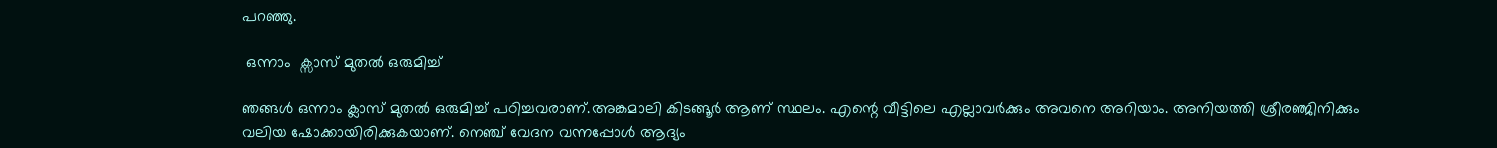പറഞ്ഞു.

 ഒന്നാം  ക്സാസ് മുതൽ ഒരുമിച്ച്

ഞങ്ങൾ ഒന്നാം ക്ലാസ് മുതൽ ഒരുമിച്ച് പഠിച്ചവരാണ്.അങ്കമാലി കിടങ്ങൂര്‍ ആണ് സ്ഥലം. എന്റെ വീട്ടിലെ എല്ലാവര്‍ക്കും അവനെ അറിയാം. അനിയത്തി ശ്രീരഞ്ജിനിക്കും വലിയ ഷോക്കായിരിക്കുകയാണ്. നെഞ്ച് വേദന വന്നപ്പോൾ ആദ്യം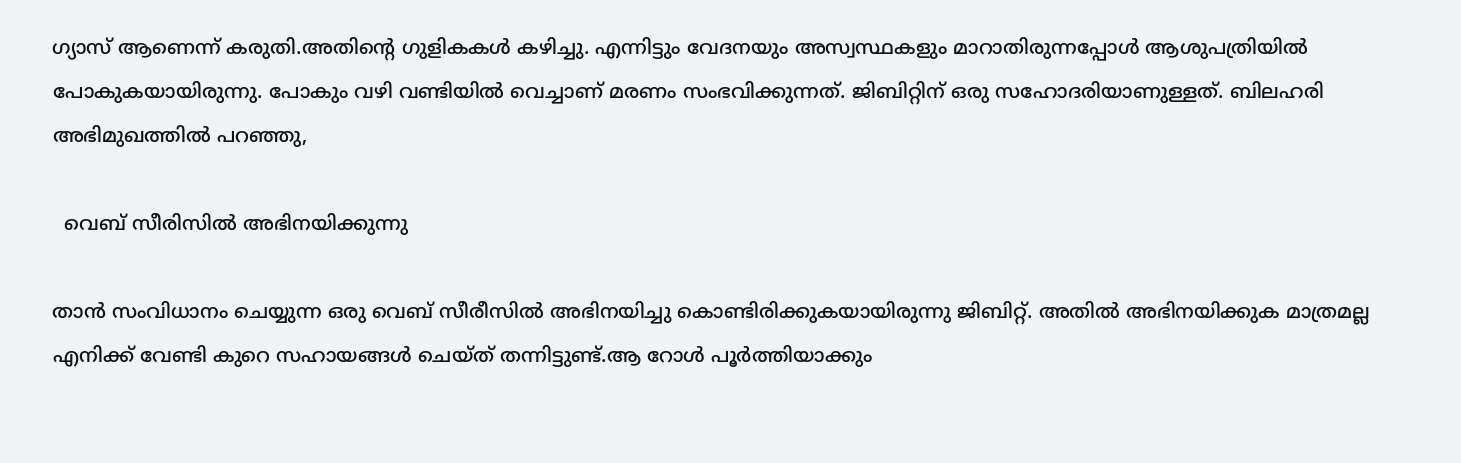ഗ്യാസ് ആണെന്ന് കരുതി.അതിന്റെ ഗുളികകള്‍ കഴിച്ചു. എന്നിട്ടും വേദനയും അസ്വസ്ഥകളും മാറാതിരുന്നപ്പോള്‍ ആശുപത്രിയില്‍ പോകുകയായിരുന്നു. പോകും വഴി വണ്ടിയിൽ വെച്ചാണ് മരണം സംഭവിക്കുന്നത്. ജിബിറ്റിന് ഒരു സഹോദരിയാണുള്ളത്. ബിലഹരി അഭിമുഖത്തിൽ പറഞ്ഞു,

  വെബ് സീരിസിൽ അഭിനയിക്കുന്നു

താൻ സംവിധാനം ചെയ്യുന്ന ഒരു വെബ് സീരീസിൽ അഭിനയിച്ചു കൊണ്ടിരിക്കുകയായിരുന്നു ജിബിറ്റ്. അതിൽ അഭിനയിക്കുക മാത്രമല്ല എനിക്ക് വേണ്ടി കുറെ സഹായങ്ങൾ ചെയ്ത് തന്നിട്ടുണ്ട്.ആ റോള്‍ പൂര്‍ത്തിയാക്കും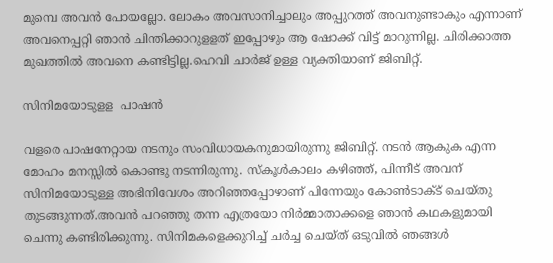മുമ്പെ അവന്‍ പോയല്ലോ. ലോകം അവസാനിച്ചാലും അപ്പുറത്ത് അവനുണ്ടാകും എന്നാണ് അവനെപ്പറ്റി ഞാന്‍ ചിന്തിക്കാറുളളത് ഇപ്പോഴും ആ ഷോക്ക് വിട്ട് മാറുന്നില്ല. ചിരിക്കാത്ത മുഖത്തിൽ അവനെ കണ്ടിട്ടില്ല.ഹെവി ചാര്‍ജ് ഉള്ള വ്യക്തിയാണ് ജിബിറ്റ്.

സിനിമയോടുളള  പാഷൻ

വളരെ പാഷനേറ്റായ നടനും സംവിധായകനുമായിരുന്നു ജിബിറ്റ്. നടൻ ആകുക എന്ന മോഹം മനസ്സിൽ കൊണ്ടു നടന്നിരുന്നു. സ്‌കൂള്‍കാലം കഴിഞ്ഞ്, പിന്നീട് അവന് സിനിമയോടുള്ള അഭിനിവേശം അറിഞ്ഞപ്പോഴാണ് പിന്നേയും കോണ്‍ടാക്ട് ചെയ്തു തുടങ്ങുന്നത്.അവന്‍ പറഞ്ഞു തന്ന എത്രയോ നിര്‍മ്മാതാക്കളെ ഞാന്‍ കഥകളുമായി ചെന്നു കണ്ടിരിക്കുന്നു. സിനിമകളെക്കുറിച്ച് ചര്‍ച്ച ചെയ്ത് ഒടുവില്‍ ഞങ്ങള്‍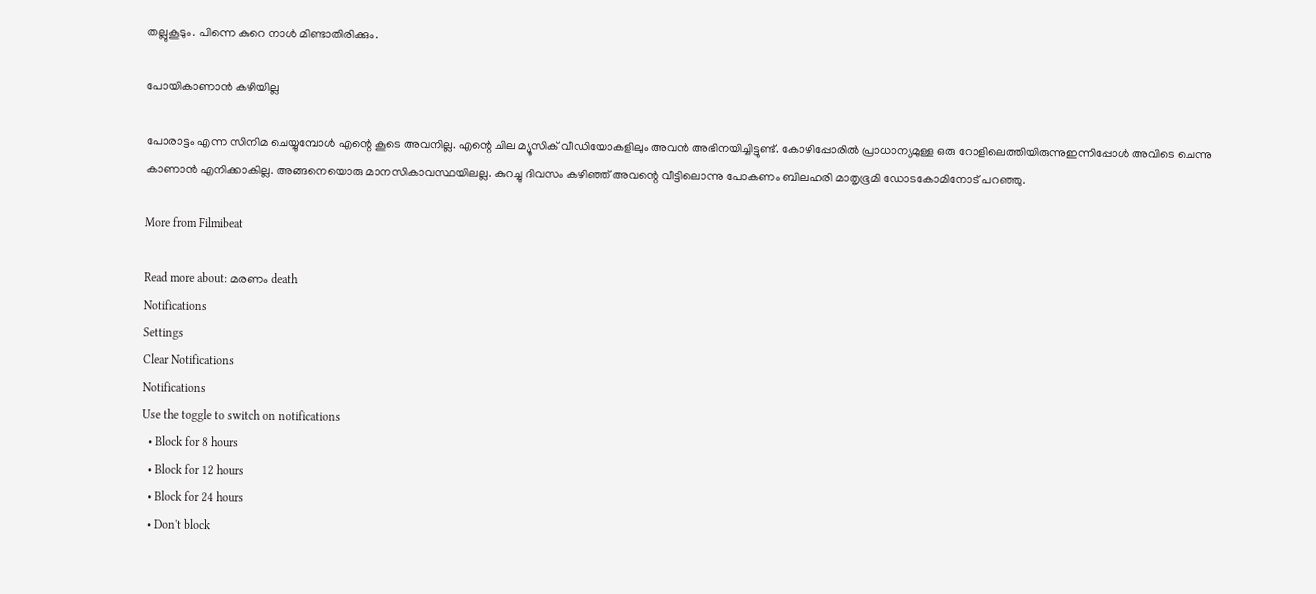തല്ലുകൂടും. പിന്നെ കുറെ നാൾ മിണ്ടാതിരിക്കും.

പോയികാണാൻ കഴിയില്ല

പോരാട്ടം എന്ന സിനിമ ചെയ്യുമ്പോള്‍ എന്റെ കൂടെ അവനില്ല. എന്റെ ചില മ്യൂസിക് വീഡിയോകളിലും അവന്‍ അഭിനയിച്ചിട്ടുണ്ട്. കോഴിപ്പോരില്‍ പ്രാധാന്യമുള്ള ഒരു റോളിലെത്തിയിരുന്നുഇന്നിപ്പോള്‍ അവിടെ ചെന്നു കാണാന്‍ എനിക്കാകില്ല. അങ്ങനെയൊരു മാനസികാവസ്ഥയിലല്ല. കുറച്ചു ദിവസം കഴിഞ്ഞ് അവന്റെ വീട്ടിലൊന്നു പോകണം ബിലഹരി മാതൃഭൂമി ഡോടകോമിനോട് പറഞ്ഞു.

More from Filmibeat

Read more about: മരണം death
Notifications
Settings
Clear Notifications
Notifications
Use the toggle to switch on notifications
  • Block for 8 hours
  • Block for 12 hours
  • Block for 24 hours
  • Don't block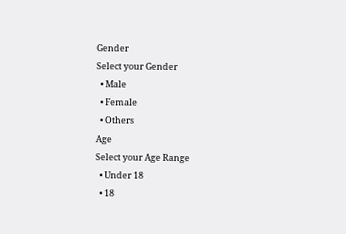Gender
Select your Gender
  • Male
  • Female
  • Others
Age
Select your Age Range
  • Under 18
  • 18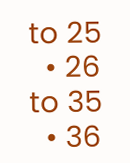to 25
  • 26 to 35
  • 36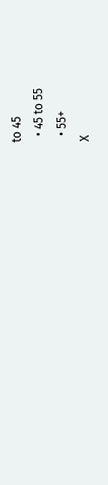to 45
  • 45 to 55
  • 55+
X